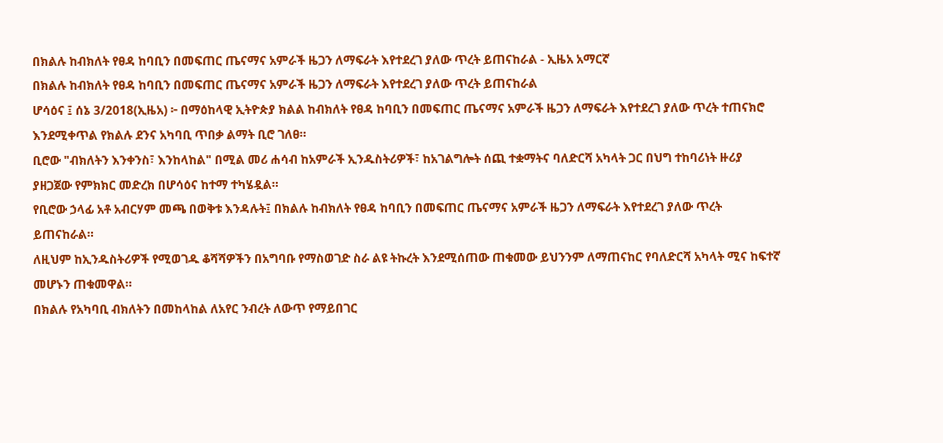በክልሉ ከብክለት የፀዳ ከባቢን በመፍጠር ጤናማና አምራች ዜጋን ለማፍራት እየተደረገ ያለው ጥረት ይጠናከራል - ኢዜአ አማርኛ
በክልሉ ከብክለት የፀዳ ከባቢን በመፍጠር ጤናማና አምራች ዜጋን ለማፍራት እየተደረገ ያለው ጥረት ይጠናከራል
ሆሳዕና ፤ ሰኔ 3/2018(ኢዜአ) ፦ በማዕከላዊ ኢትዮጵያ ክልል ከብክለት የፀዳ ከባቢን በመፍጠር ጤናማና አምራች ዜጋን ለማፍራት እየተደረገ ያለው ጥረት ተጠናክሮ እንደሚቀጥል የክልሉ ደንና አካባቢ ጥበቃ ልማት ቢሮ ገለፀ።
ቢሮው "ብክለትን እንቀንስ፣ እንከላከል" በሚል መሪ ሐሳብ ከአምራች ኢንዱስትሪዎች፣ ከአገልግሎት ሰጪ ተቋማትና ባለድርሻ አካላት ጋር በህግ ተከባሪነት ዙሪያ ያዘጋጀው የምክክር መድረክ በሆሳዕና ከተማ ተካሄዷል።
የቢሮው ኃላፊ አቶ አብርሃም መጫ በወቅቱ እንዳሉት፤ በክልሉ ከብክለት የፀዳ ከባቢን በመፍጠር ጤናማና አምራች ዜጋን ለማፍራት እየተደረገ ያለው ጥረት ይጠናከራል።
ለዚህም ከኢንዱስትሪዎች የሚወገዱ ቆሻሻዎችን በአግባቡ የማስወገድ ስራ ልዩ ትኩረት እንደሚሰጠው ጠቁመው ይህንንም ለማጠናከር የባለድርሻ አካላት ሚና ከፍተኛ መሆኑን ጠቁመዋል።
በክልሉ የአካባቢ ብክለትን በመከላከል ለአየር ንብረት ለውጥ የማይበገር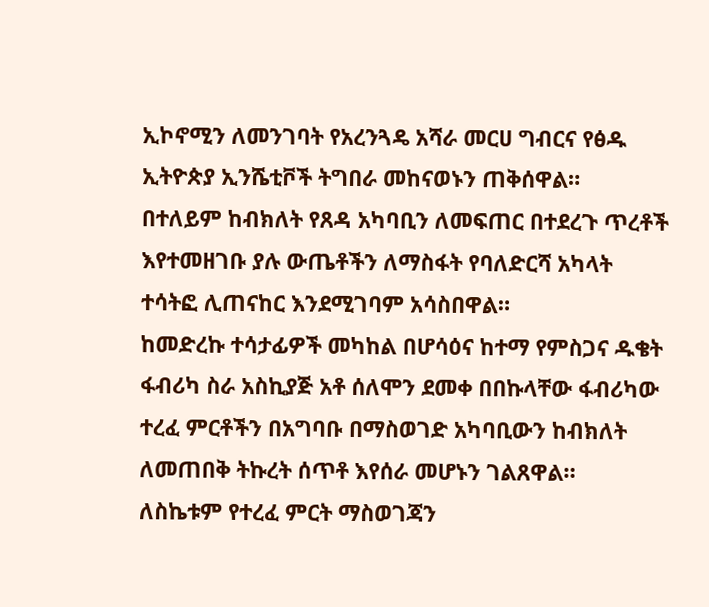ኢኮኖሚን ለመንገባት የአረንጓዴ አሻራ መርሀ ግብርና የፅዱ ኢትዮጵያ ኢንሼቲቮች ትግበራ መከናወኑን ጠቅሰዋል።
በተለይም ከብክለት የጸዳ አካባቢን ለመፍጠር በተደረጉ ጥረቶች እየተመዘገቡ ያሉ ውጤቶችን ለማስፋት የባለድርሻ አካላት ተሳትፎ ሊጠናከር እንደሚገባም አሳስበዋል።
ከመድረኩ ተሳታፊዎች መካከል በሆሳዕና ከተማ የምስጋና ዱቄት ፋብሪካ ስራ አስኪያጅ አቶ ሰለሞን ደመቀ በበኩላቸው ፋብሪካው ተረፈ ምርቶችን በአግባቡ በማስወገድ አካባቢውን ከብክለት ለመጠበቅ ትኩረት ሰጥቶ እየሰራ መሆኑን ገልጸዋል።
ለስኬቱም የተረፈ ምርት ማስወገጃን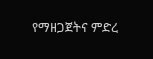የማዘጋጀትና ምድረ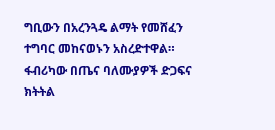ግቢውን በአረንጓዴ ልማት የመሸፈን ተግባር መከናወኑን አስረድተዋል።
ፋብሪካው በጤና ባለሙያዎች ድጋፍና ክትትል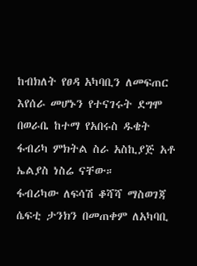ከብክለት የፀዳ አካባቢን ለመፍጠር እየሰራ መሆኑን የተናገሩት ደግሞ በወራቤ ከተማ የአበሩስ ዱቄት ፋብሪካ ምክትል ስራ አስኪያጅ አቶ ኤልያስ ነስሬ ናቸው።
ፋብሪካው ለፍሳሽ ቆሻሻ ማስወገጃ ሴፍቲ ታንክን በመጠቀም ለአካባቢ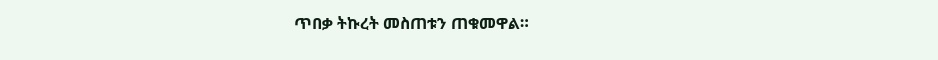ጥበቃ ትኩረት መስጠቱን ጠቁመዋል።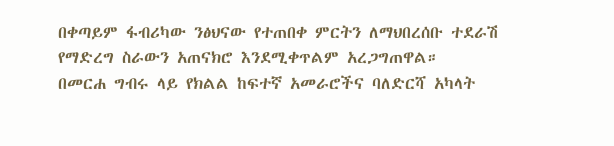በቀጣይም ፋብሪካው ንፅህናው የተጠበቀ ምርትን ለማህበረሰቡ ተደራሽ የማድረግ ስራውን አጠናክሮ እንደሚቀጥልም አረጋግጠዋል።
በመርሐ ግብሩ ላይ የክልል ከፍተኛ አመራሮችና ባለድርሻ አካላት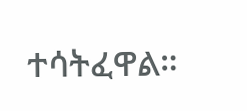ተሳትፈዋል።